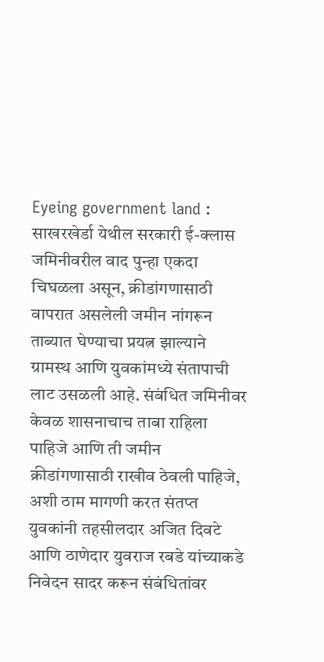Eyeing government land : साखरखेर्डा येथील सरकारी ई-क्लास जमिनीवरील वाद पुन्हा एकदा चिघळला असून, क्रीडांगणासाठी वापरात असलेली जमीन नांगरून ताब्यात घेण्याचा प्रयत्न झाल्याने ग्रामस्थ आणि युवकांमध्ये संतापाची लाट उसळली आहे. संबंधित जमिनीवर केवळ शासनाचाच ताबा राहिला पाहिजे आणि ती जमीन क्रीडांगणासाठी राखीव ठेवली पाहिजे, अशी ठाम मागणी करत संतप्त युवकांनी तहसीलदार अजित दिवटे आणि ठाणेदार युवराज रबडे यांच्याकडे निवेदन सादर करून संबंधितांवर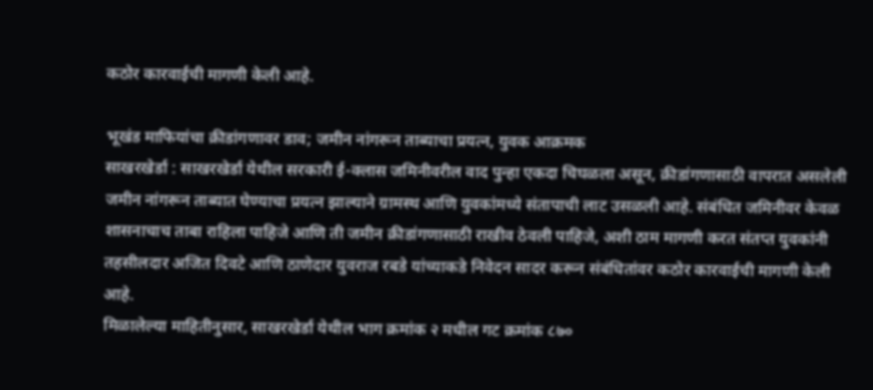कठोर कारवाईची मागणी केली आहे.

भूखंड माफियांचा क्रीडांगणावर डाव; जमीन नांगरून ताब्याचा प्रयत्न, युवक आक्रमक
साखरखेर्डा : साखरखेर्डा येथील सरकारी ई-क्लास जमिनीवरील वाद पुन्हा एकदा चिघळला असून, क्रीडांगणासाठी वापरात असलेली जमीन नांगरून ताब्यात घेण्याचा प्रयत्न झाल्याने ग्रामस्थ आणि युवकांमध्ये संतापाची लाट उसळली आहे. संबंधित जमिनीवर केवळ शासनाचाच ताबा राहिला पाहिजे आणि ती जमीन क्रीडांगणासाठी राखीव ठेवली पाहिजे, अशी ठाम मागणी करत संतप्त युवकांनी तहसीलदार अजित दिवटे आणि ठाणेदार युवराज रबडे यांच्याकडे निवेदन सादर करून संबंधितांवर कठोर कारवाईची मागणी केली आहे.
मिळालेल्या माहितीनुसार, साखरखेर्डा येथील भाग क्रमांक २ मधील गट क्रमांक ८७०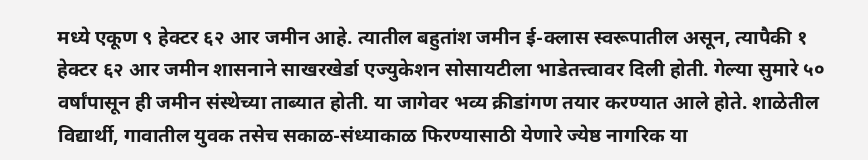मध्ये एकूण ९ हेक्टर ६२ आर जमीन आहे. त्यातील बहुतांश जमीन ई-क्लास स्वरूपातील असून, त्यापैकी १ हेक्टर ६२ आर जमीन शासनाने साखरखेर्डा एज्युकेशन सोसायटीला भाडेतत्त्वावर दिली होती. गेल्या सुमारे ५० वर्षांपासून ही जमीन संस्थेच्या ताब्यात होती. या जागेवर भव्य क्रीडांगण तयार करण्यात आले होते. शाळेतील विद्यार्थी, गावातील युवक तसेच सकाळ-संध्याकाळ फिरण्यासाठी येणारे ज्येष्ठ नागरिक या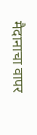मैदानाचा वापर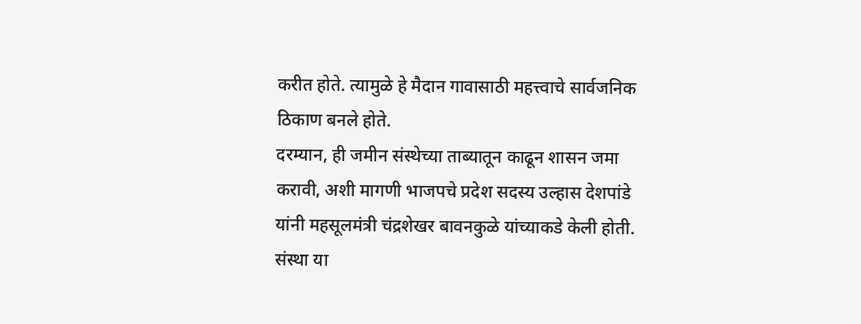करीत होते. त्यामुळे हे मैदान गावासाठी महत्त्वाचे सार्वजनिक ठिकाण बनले होते.
दरम्यान, ही जमीन संस्थेच्या ताब्यातून काढून शासन जमा करावी, अशी मागणी भाजपचे प्रदेश सदस्य उल्हास देशपांडे यांनी महसूलमंत्री चंद्रशेखर बावनकुळे यांच्याकडे केली होती. संस्था या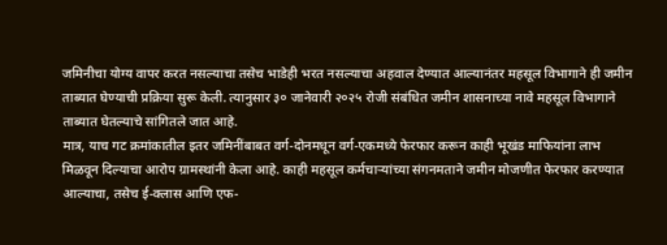जमिनीचा योग्य वापर करत नसल्याचा तसेच भाडेही भरत नसल्याचा अहवाल देण्यात आल्यानंतर महसूल विभागाने ही जमीन ताब्यात घेण्याची प्रक्रिया सुरू केली. त्यानुसार ३० जानेवारी २०२५ रोजी संबंधित जमीन शासनाच्या नावे महसूल विभागाने ताब्यात घेतल्याचे सांगितले जात आहे.
मात्र, याच गट क्रमांकातील इतर जमिनींबाबत वर्ग-दोनमधून वर्ग-एकमध्ये फेरफार करून काही भूखंड माफियांना लाभ मिळवून दिल्याचा आरोप ग्रामस्थांनी केला आहे. काही महसूल कर्मचाऱ्यांच्या संगनमताने जमीन मोजणीत फेरफार करण्यात आल्याचा, तसेच ई-क्लास आणि एफ-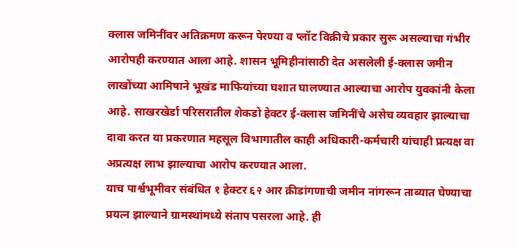क्लास जमिनींवर अतिक्रमण करून पेरण्या व प्लॉट विक्रीचे प्रकार सुरू असल्याचा गंभीर आरोपही करण्यात आला आहे. शासन भूमिहीनांसाठी देत असलेली ई-क्लास जमीन लाखोंच्या आमिषाने भूखंड माफियांच्या घशात घालण्यात आल्याचा आरोप युवकांनी केला आहे. साखरखेर्डा परिसरातील शेकडो हेक्टर ई-क्लास जमिनींचे असेच व्यवहार झाल्याचा दावा करत या प्रकरणात महसूल विभागातील काही अधिकारी-कर्मचारी यांचाही प्रत्यक्ष वा अप्रत्यक्ष लाभ झाल्याचा आरोप करण्यात आला.
याच पार्श्वभूमीवर संबंधित १ हेक्टर ६२ आर क्रीडांगणाची जमीन नांगरून ताब्यात घेण्याचा प्रयत्न झाल्याने ग्रामस्थांमध्ये संताप पसरला आहे. ही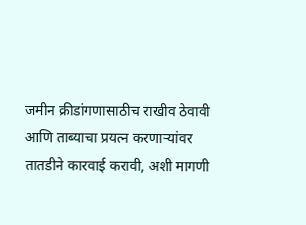जमीन क्रीडांगणासाठीच राखीव ठेवावी आणि ताब्याचा प्रयत्न करणाऱ्यांवर तातडीने कारवाई करावी, अशी मागणी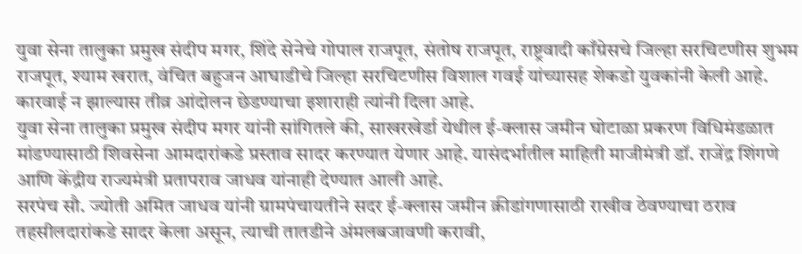युवा सेना तालुका प्रमुख संदीप मगर, शिंदे सेनेचे गोपाल राजपूत, संतोष राजपूत, राष्ट्रवादी काँग्रेसचे जिल्हा सरचिटणीस शुभम राजपूत, श्याम खरात, वंचित बहुजन आघाडीचे जिल्हा सरचिटणीस विशाल गवई यांच्यासह शेकडो युवकांनी केली आहे. कारवाई न झाल्यास तीव्र आंदोलन छेडण्याचा इशाराही त्यांनी दिला आहे.
युवा सेना तालुका प्रमुख संदीप मगर यांनी सांगितले की, साखरखेर्डा येथील ई-क्लास जमीन घोटाळा प्रकरण विधिमंडळात मांडण्यासाठी शिवसेना आमदारांकडे प्रस्ताव सादर करण्यात येणार आहे. यासंदर्भातील माहिती माजीमंत्री डॉ. राजेंद्र शिंगणे आणि केंद्रीय राज्यमंत्री प्रतापराव जाधव यांनाही देण्यात आली आहे.
सरपंच सौ. ज्योती अमित जाधव यांनी ग्रामपंचायतीने सदर ई-क्लास जमीन क्रीडांगणासाठी राखीव ठेवण्याचा ठराव तहसीलदारांकडे सादर केला असून, त्याची तातडीने अंमलबजावणी करावी,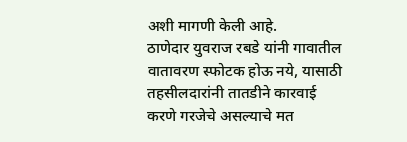अशी मागणी केली आहे.
ठाणेदार युवराज रबडे यांनी गावातील वातावरण स्फोटक होऊ नये, यासाठी तहसीलदारांनी तातडीने कारवाई करणे गरजेचे असल्याचे मत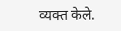व्यक्त केले.